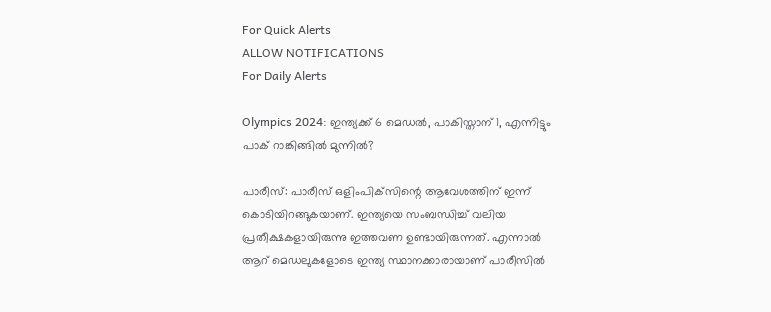For Quick Alerts
ALLOW NOTIFICATIONS
For Daily Alerts

Olympics 2024: ഇന്ത്യക്ക് 6 മെഡല്‍, പാകിസ്താന് 1, എന്നിട്ടും പാക് റാങ്കിങ്ങില്‍ മുന്നില്‍?

പാരീസ്: പാരീസ് ഒളിംപിക്‌സിന്റെ ആവേശത്തിന് ഇന്ന് കൊടിയിറങ്ങുകയാണ്. ഇന്ത്യയെ സംബന്ധിച്ച് വലിയ പ്രതീക്ഷകളായിരുന്നു ഇത്തവണ ഉണ്ടായിരുന്നത്. എന്നാല്‍ ആറ് മെഡലുകളോടെ ഇന്ത്യ സ്ഥാനക്കാരായാണ് പാരീസില്‍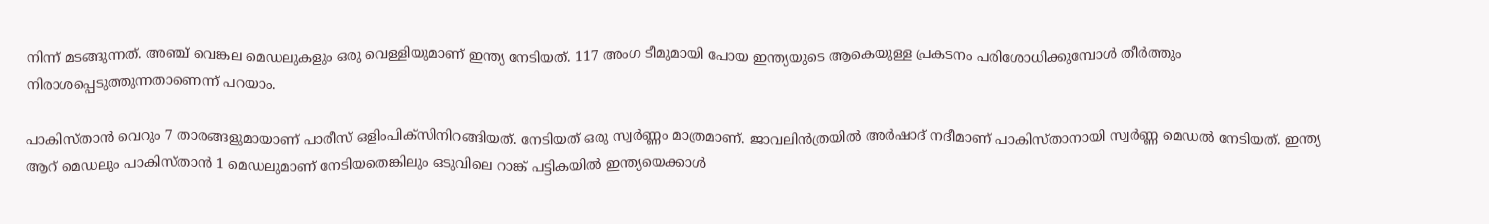നിന്ന് മടങ്ങുന്നത്. അഞ്ച് വെങ്കല മെഡലുകളും ഒരു വെള്ളിയുമാണ് ഇന്ത്യ നേടിയത്. 117 അംഗ ടീമുമായി പോയ ഇന്ത്യയുടെ ആകെയുള്ള പ്രകടനം പരിശോധിക്കുമ്പോള്‍ തീര്‍ത്തും നിരാശപ്പെടുത്തുന്നതാണെന്ന് പറയാം.

പാകിസ്താന്‍ വെറും 7 താരങ്ങളുമായാണ് പാരീസ് ഒളിംപിക്‌സിനിറങ്ങിയത്. നേടിയത് ഒരു സ്വര്‍ണ്ണം മാത്രമാണ്. ജാവലിന്‍ത്രയില്‍ അര്‍ഷാദ് നദീമാണ് പാകിസ്താനായി സ്വര്‍ണ്ണ മെഡല്‍ നേടിയത്. ഇന്ത്യ ആറ് മെഡലും പാകിസ്താന്‍ 1 മെഡലുമാണ് നേടിയതെങ്കിലും ഒടുവിലെ റാങ്ക് പട്ടികയില്‍ ഇന്ത്യയെക്കാള്‍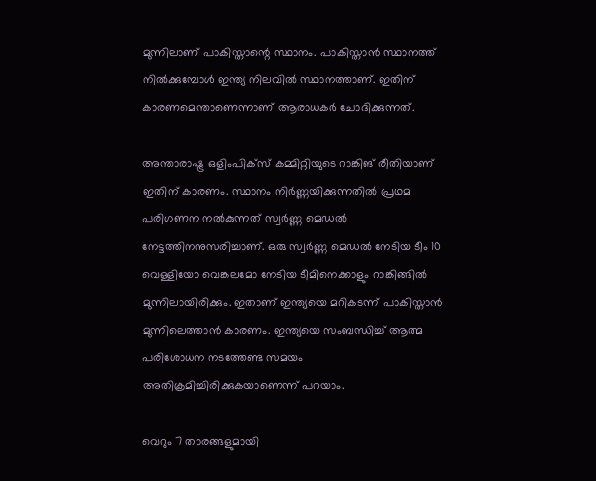മുന്നിലാണ് പാകിസ്താന്റെ സ്ഥാനം. പാകിസ്താന്‍ സ്ഥാനത്ത് നില്‍ക്കുമ്പോള്‍ ഇന്ത്യ നിലവില്‍ സ്ഥാനത്താണ്. ഇതിന് കാരണമെന്താണെന്നാണ് ആരാധകര്‍ ചോദിക്കുന്നത്.

അന്താരാഷ്ട്ര ഒളിംപിക്‌സ് കമ്മിറ്റിയുടെ റാങ്കിങ് രീതിയാണ് ഇതിന് കാരണം. സ്ഥാനം നിര്‍ണ്ണയിക്കുന്നതില്‍ പ്രഥമ പരിഗണന നല്‍കുന്നത് സ്വര്‍ണ്ണ മെഡല്‍ നേട്ടത്തിനനുസരിച്ചാണ്. ഒരു സ്വര്‍ണ്ണ മെഡല്‍ നേടിയ ടീം 10 വെള്ളിയോ വെങ്കലമോ നേടിയ ടീമിനെക്കാളും റാങ്കിങ്ങില്‍ മുന്നിലായിരിക്കും. ഇതാണ് ഇന്ത്യയെ മറികടന്ന് പാകിസ്താന്‍ മുന്നിലെത്താന്‍ കാരണം. ഇന്ത്യയെ സംബന്ധിച്ച് ആത്മ പരിശോധന നടത്തേണ്ട സമയം അതിക്രമിച്ചിരിക്കുകയാണെന്ന് പറയാം.

വെറും 7 താരങ്ങളുമായി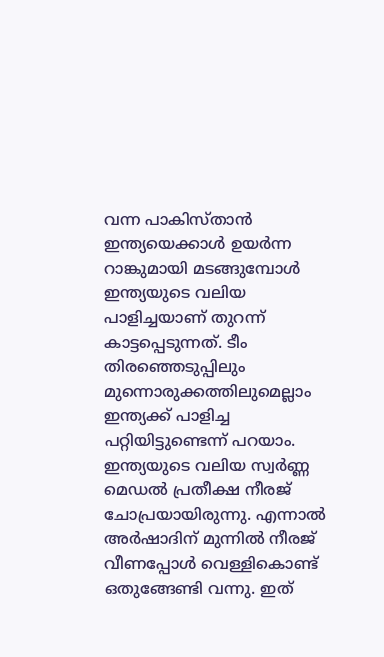വന്ന പാകിസ്താന്‍ ഇന്ത്യയെക്കാള്‍ ഉയര്‍ന്ന റാങ്കുമായി മടങ്ങുമ്പോള്‍ ഇന്ത്യയുടെ വലിയ പാളിച്ചയാണ് തുറന്ന് കാട്ടപ്പെടുന്നത്. ടീം തിരഞ്ഞെടുപ്പിലും മുന്നൊരുക്കത്തിലുമെല്ലാം ഇന്ത്യക്ക് പാളിച്ച പറ്റിയിട്ടുണ്ടെന്ന് പറയാം. ഇന്ത്യയുടെ വലിയ സ്വര്‍ണ്ണ മെഡല്‍ പ്രതീക്ഷ നീരജ് ചോപ്രയായിരുന്നു. എന്നാല്‍ അര്‍ഷാദിന് മുന്നില്‍ നീരജ് വീണപ്പോള്‍ വെള്ളികൊണ്ട് ഒതുങ്ങേണ്ടി വന്നു. ഇത്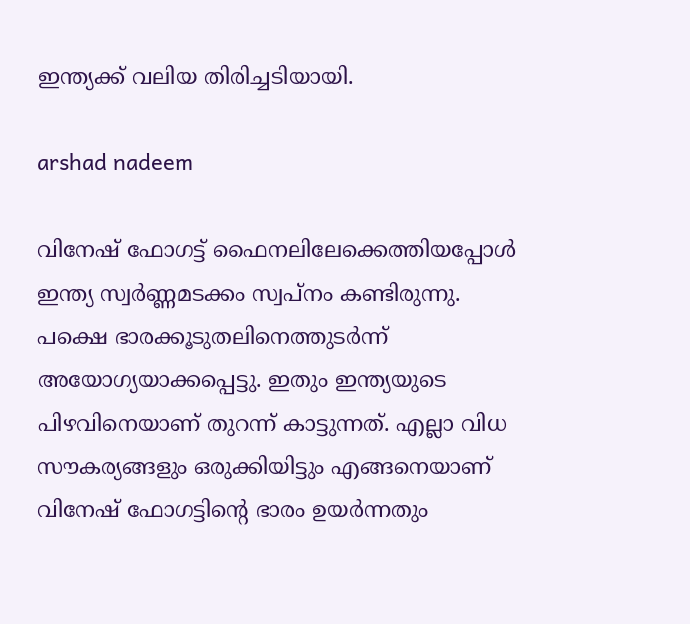ഇന്ത്യക്ക് വലിയ തിരിച്ചടിയായി.

arshad nadeem

വിനേഷ് ഫോഗട്ട് ഫൈനലിലേക്കെത്തിയപ്പോള്‍ ഇന്ത്യ സ്വര്‍ണ്ണമടക്കം സ്വപ്‌നം കണ്ടിരുന്നു. പക്ഷെ ഭാരക്കൂടുതലിനെത്തുടര്‍ന്ന് അയോഗ്യയാക്കപ്പെട്ടു. ഇതും ഇന്ത്യയുടെ പിഴവിനെയാണ് തുറന്ന് കാട്ടുന്നത്. എല്ലാ വിധ സൗകര്യങ്ങളും ഒരുക്കിയിട്ടും എങ്ങനെയാണ് വിനേഷ് ഫോഗട്ടിന്റെ ഭാരം ഉയര്‍ന്നതും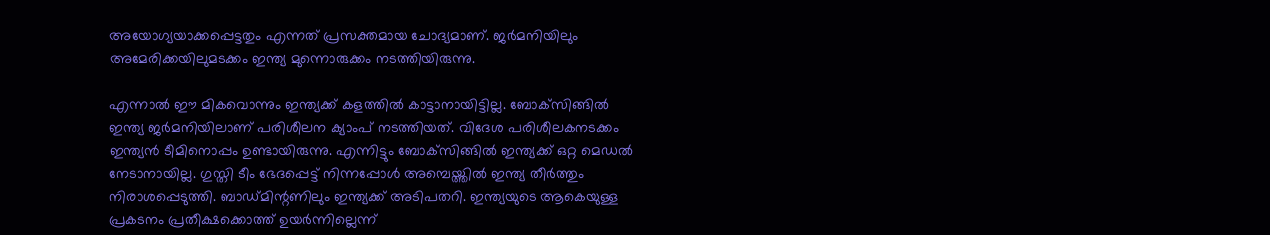അയോഗ്യയാക്കപ്പെട്ടതും എന്നത് പ്രസക്തമായ ചോദ്യമാണ്. ജര്‍മനിയിലും അമേരിക്കയിലുമടക്കം ഇന്ത്യ മുന്നൊരുക്കം നടത്തിയിരുന്നു.

എന്നാല്‍ ഈ മികവൊന്നും ഇന്ത്യക്ക് കളത്തില്‍ കാട്ടാനായിട്ടില്ല. ബോക്‌സിങ്ങില്‍ ഇന്ത്യ ജര്‍മനിയിലാണ് പരിശീലന ക്യാംപ് നടത്തിയത്. വിദേശ പരിശീലകനടക്കം ഇന്ത്യന്‍ ടീമിനൊപ്പം ഉണ്ടായിരുന്നു. എന്നിട്ടും ബോക്‌സിങ്ങില്‍ ഇന്ത്യക്ക് ഒറ്റ മെഡല്‍ നേടാനായില്ല. ഗുസ്തി ടീം ഭേദപ്പെട്ട് നിന്നപ്പോള്‍ അമ്പെയ്ത്തില്‍ ഇന്ത്യ തീര്‍ത്തും നിരാശപ്പെടുത്തി. ബാഡ്മിന്റണിലും ഇന്ത്യക്ക് അടിപതറി. ഇന്ത്യയുടെ ആകെയുള്ള പ്രകടനം പ്രതീക്ഷക്കൊത്ത് ഉയര്‍ന്നില്ലെന്ന്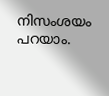നിസംശയം പറയാം.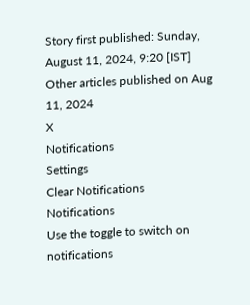Story first published: Sunday, August 11, 2024, 9:20 [IST]
Other articles published on Aug 11, 2024
X
Notifications
Settings
Clear Notifications
Notifications
Use the toggle to switch on notifications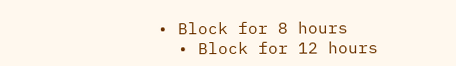• Block for 8 hours
  • Block for 12 hours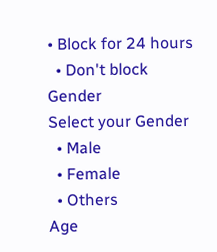• Block for 24 hours
  • Don't block
Gender
Select your Gender
  • Male
  • Female
  • Others
Age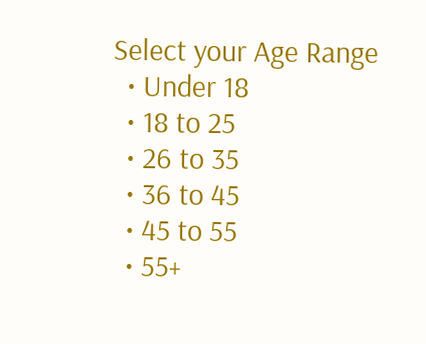Select your Age Range
  • Under 18
  • 18 to 25
  • 26 to 35
  • 36 to 45
  • 45 to 55
  • 55+